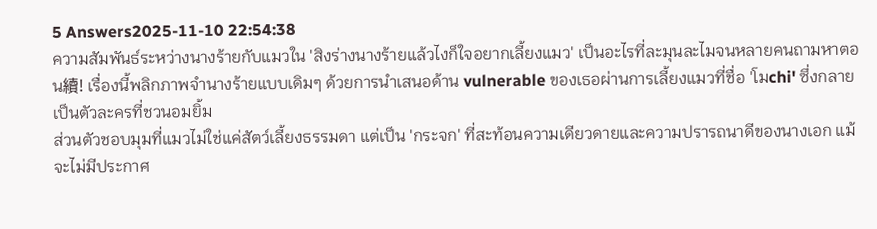5 Answers2025-11-10 22:54:38
ความสัมพันธ์ระหว่างนางร้ายกับแมวใน 'สิงร่างนางร้ายแล้วไงก็ใจอยากเลี้ยงแมว' เป็นอะไรที่ละมุนละไมจนหลายคนถามหาตอน續! เรื่องนี้พลิกภาพจำนางร้ายแบบเดิมๆ ด้วยการนำเสนอด้าน vulnerable ของเธอผ่านการเลี้ยงแมวที่ชื่อ 'โมchi' ซึ่งกลายเป็นตัวละครที่ชวนอมยิ้ม
ส่วนตัวชอบมุมที่แมวไม่ใช่แค่สัตว์เลี้ยงธรรมดา แต่เป็น 'กระจก' ที่สะท้อนความเดียวดายและความปรารถนาดีของนางเอก แม้จะไม่มีประกาศ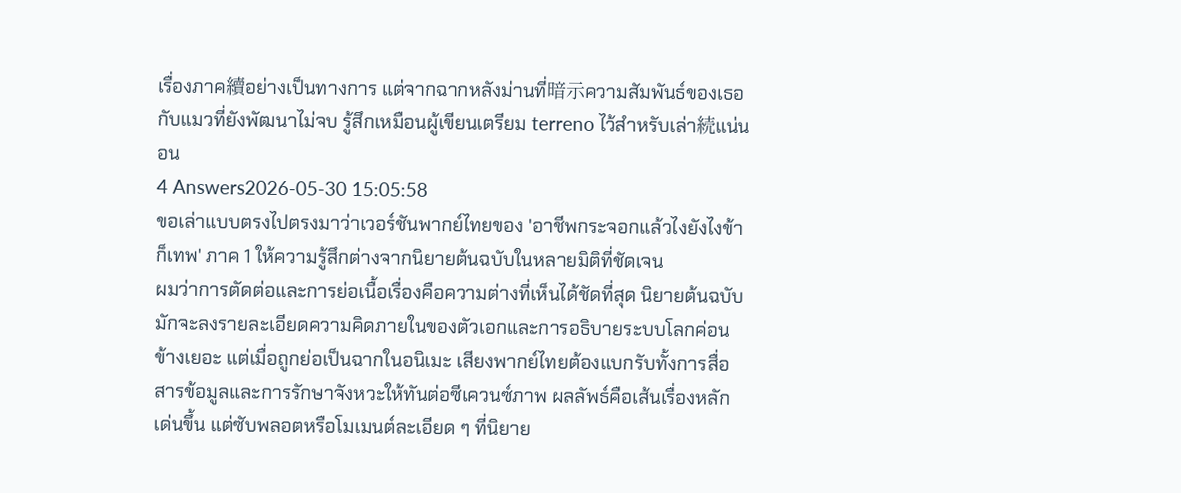เรื่องภาค續อย่างเป็นทางการ แต่จากฉากหลังม่านที่暗示ความสัมพันธ์ของเธอกับแมวที่ยังพัฒนาไม่จบ รู้สึกเหมือนผู้เขียนเตรียม terreno ไว้สำหรับเล่า続แน่นอน
4 Answers2026-05-30 15:05:58
ขอเล่าแบบตรงไปตรงมาว่าเวอร์ชันพากย์ไทยของ 'อาชีพกระจอกแล้วไงยังไงข้าก็เทพ' ภาค 1 ให้ความรู้สึกต่างจากนิยายต้นฉบับในหลายมิติที่ชัดเจน
ผมว่าการตัดต่อและการย่อเนื้อเรื่องคือความต่างที่เห็นได้ชัดที่สุด นิยายต้นฉบับมักจะลงรายละเอียดความคิดภายในของตัวเอกและการอธิบายระบบโลกค่อนข้างเยอะ แต่เมื่อถูกย่อเป็นฉากในอนิเมะ เสียงพากย์ไทยต้องแบกรับทั้งการสื่อสารข้อมูลและการรักษาจังหวะให้ทันต่อซีเควนซ์ภาพ ผลลัพธ์คือเส้นเรื่องหลักเด่นขึ้น แต่ซับพลอตหรือโมเมนต์ละเอียด ๆ ที่นิยาย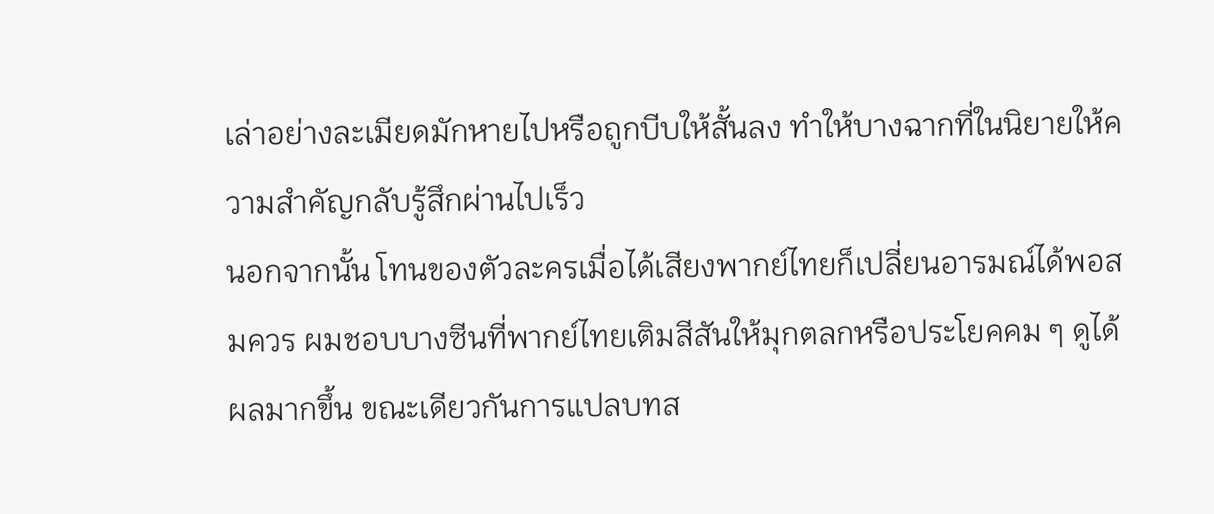เล่าอย่างละเมียดมักหายไปหรือถูกบีบให้สั้นลง ทำให้บางฉากที่ในนิยายให้ความสำคัญกลับรู้สึกผ่านไปเร็ว
นอกจากนั้น โทนของตัวละครเมื่อได้เสียงพากย์ไทยก็เปลี่ยนอารมณ์ได้พอสมควร ผมชอบบางซีนที่พากย์ไทยเติมสีสันให้มุกตลกหรือประโยคคม ๆ ดูได้ผลมากขึ้น ขณะเดียวกันการแปลบทส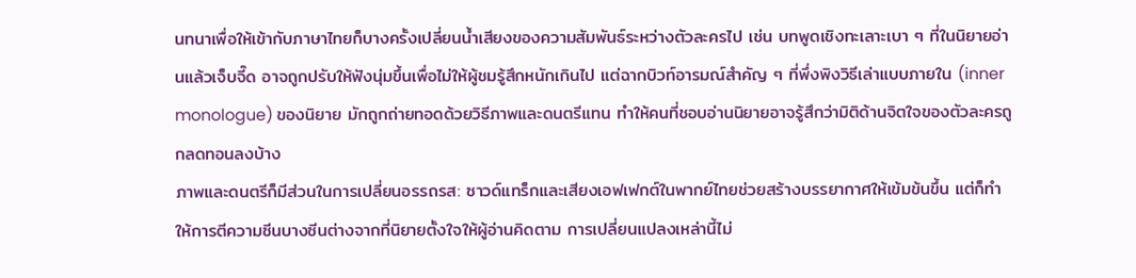นทนาเพื่อให้เข้ากับภาษาไทยก็บางครั้งเปลี่ยนน้ำเสียงของความสัมพันธ์ระหว่างตัวละครไป เช่น บทพูดเชิงทะเลาะเบา ๆ ที่ในนิยายอ่านแล้วเจ็บจี๊ด อาจถูกปรับให้ฟังนุ่มขึ้นเพื่อไม่ให้ผู้ชมรู้สึกหนักเกินไป แต่ฉากบิวท์อารมณ์สำคัญ ๆ ที่พึ่งพิงวิธีเล่าแบบภายใน (inner monologue) ของนิยาย มักถูกถ่ายทอดด้วยวิธีภาพและดนตรีแทน ทำให้คนที่ชอบอ่านนิยายอาจรู้สึกว่ามิติด้านจิตใจของตัวละครถูกลดทอนลงบ้าง
ภาพและดนตรีก็มีส่วนในการเปลี่ยนอรรถรส: ซาวด์แทร็กและเสียงเอฟเฟกต์ในพากย์ไทยช่วยสร้างบรรยากาศให้เข้มข้นขึ้น แต่ก็ทำให้การตีความซีนบางซีนต่างจากที่นิยายตั้งใจให้ผู้อ่านคิดตาม การเปลี่ยนแปลงเหล่านี้ไม่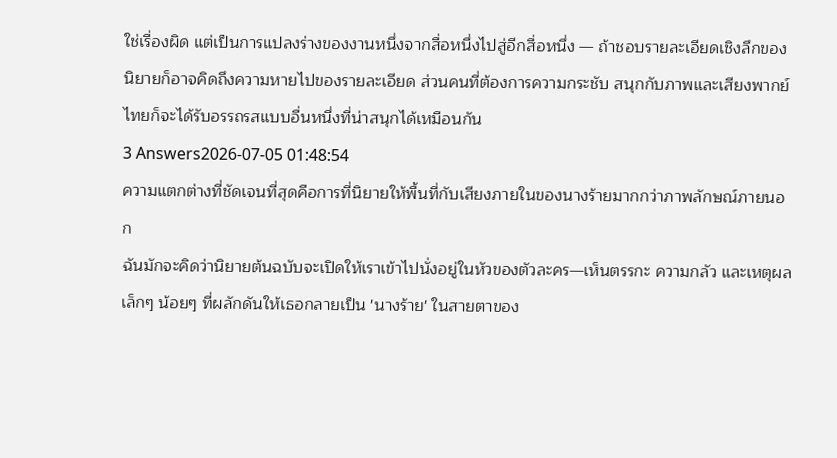ใช่เรื่องผิด แต่เป็นการแปลงร่างของงานหนึ่งจากสื่อหนึ่งไปสู่อีกสื่อหนึ่ง — ถ้าชอบรายละเอียดเชิงลึกของนิยายก็อาจคิดถึงความหายไปของรายละเอียด ส่วนคนที่ต้องการความกระชับ สนุกกับภาพและเสียงพากย์ไทยก็จะได้รับอรรถรสแบบอื่นหนึ่งที่น่าสนุกได้เหมือนกัน
3 Answers2026-07-05 01:48:54
ความแตกต่างที่ชัดเจนที่สุดคือการที่นิยายให้พื้นที่กับเสียงภายในของนางร้ายมากกว่าภาพลักษณ์ภายนอก
ฉันมักจะคิดว่านิยายต้นฉบับจะเปิดให้เราเข้าไปนั่งอยู่ในหัวของตัวละคร—เห็นตรรกะ ความกลัว และเหตุผลเล็กๆ น้อยๆ ที่ผลักดันให้เธอกลายเป็น 'นางร้าย' ในสายตาของ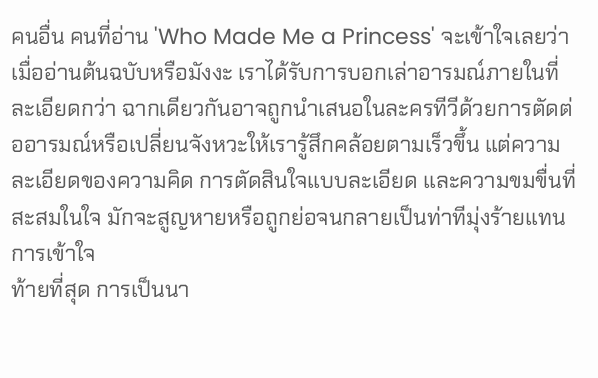คนอื่น คนที่อ่าน 'Who Made Me a Princess' จะเข้าใจเลยว่าเมื่ออ่านต้นฉบับหรือมังงะ เราได้รับการบอกเล่าอารมณ์ภายในที่ละเอียดกว่า ฉากเดียวกันอาจถูกนำเสนอในละครทีวีด้วยการตัดต่ออารมณ์หรือเปลี่ยนจังหวะให้เรารู้สึกคล้อยตามเร็วขึ้น แต่ความละเอียดของความคิด การตัดสินใจแบบละเอียด และความขมขื่นที่สะสมในใจ มักจะสูญหายหรือถูกย่อจนกลายเป็นท่าทีมุ่งร้ายแทนการเข้าใจ
ท้ายที่สุด การเป็นนา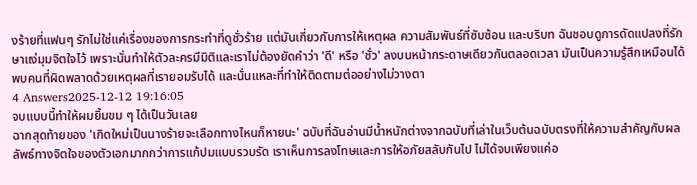งร้ายที่แฟนๆ รักไม่ใช่แค่เรื่องของการกระทำที่ดูชั่วร้าย แต่มันเกี่ยวกับการให้เหตุผล ความสัมพันธ์ที่ซับซ้อน และบริบท ฉันชอบดูการดัดแปลงที่รักษาแง่มุมจิตใจไว้ เพราะนั่นทำให้ตัวละครมีมิติและเราไม่ต้องยัดคำว่า 'ดี' หรือ 'ชั่ว' ลงบนหน้ากระดาษเดียวกันตลอดเวลา มันเป็นความรู้สึกเหมือนได้พบคนที่ผิดพลาดด้วยเหตุผลที่เรายอมรับได้ และนั่นแหละที่ทำให้ติดตามต่ออย่างไม่วางตา
4 Answers2025-12-12 19:16:05
จบแบบนี้ทำให้ผมยิ้มขม ๆ ได้เป็นวันเลย
ฉากสุดท้ายของ 'เกิดใหม่เป็นนางร้ายจะเลือกทางไหนก็หายนะ' ฉบับที่ฉันอ่านมีน้ำหนักต่างจากฉบับที่เล่าในเว็บต้นฉบับตรงที่ให้ความสำคัญกับผลลัพธ์ทางจิตใจของตัวเอกมากกว่าการแก้ปมแบบรวบรัด เราเห็นการลงโทษและการให้อภัยสลับกันไป ไม่ได้จบเพียงแค่อ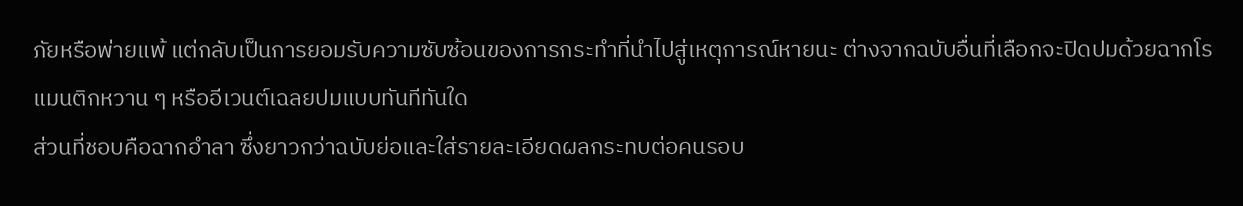ภัยหรือพ่ายแพ้ แต่กลับเป็นการยอมรับความซับซ้อนของการกระทำที่นำไปสู่เหตุการณ์หายนะ ต่างจากฉบับอื่นที่เลือกจะปิดปมด้วยฉากโรแมนติกหวาน ๆ หรืออีเวนต์เฉลยปมแบบทันทีทันใด
ส่วนที่ชอบคือฉากอำลา ซึ่งยาวกว่าฉบับย่อและใส่รายละเอียดผลกระทบต่อคนรอบ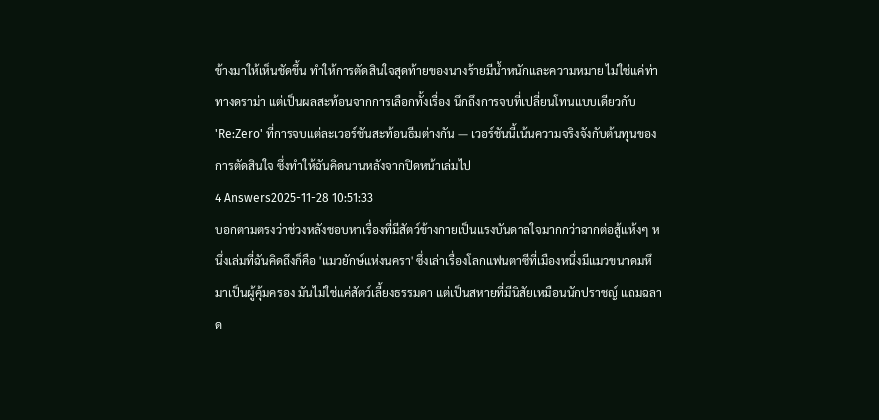ข้างมาให้เห็นชัดขึ้น ทำให้การตัดสินใจสุดท้ายของนางร้ายมีน้ำหนักและความหมาย ไม่ใช่แค่ท่าทางดราม่า แต่เป็นผลสะท้อนจากการเลือกทั้งเรื่อง นึกถึงการจบที่เปลี่ยนโทนแบบเดียวกับ 'Re:Zero' ที่การจบแต่ละเวอร์ชันสะท้อนธีมต่างกัน — เวอร์ชันนี้เน้นความจริงจังกับต้นทุนของการตัดสินใจ ซึ่งทำให้ฉันคิดนานหลังจากปิดหน้าเล่มไป
4 Answers2025-11-28 10:51:33
บอกตามตรงว่าช่วงหลังชอบหาเรื่องที่มีสัตว์ข้างกายเป็นแรงบันดาลใจมากกว่าฉากต่อสู้แห้งๆ หนึ่งเล่มที่ฉันคิดถึงก็คือ 'แมวยักษ์แห่งนครา' ซึ่งเล่าเรื่องโลกแฟนตาซีที่เมืองหนึ่งมีแมวขนาดมหึมาเป็นผู้คุ้มครอง มันไม่ใช่แค่สัตว์เลี้ยงธรรมดา แต่เป็นสหายที่มีนิสัยเหมือนนักปราชญ์ แถมฉลาด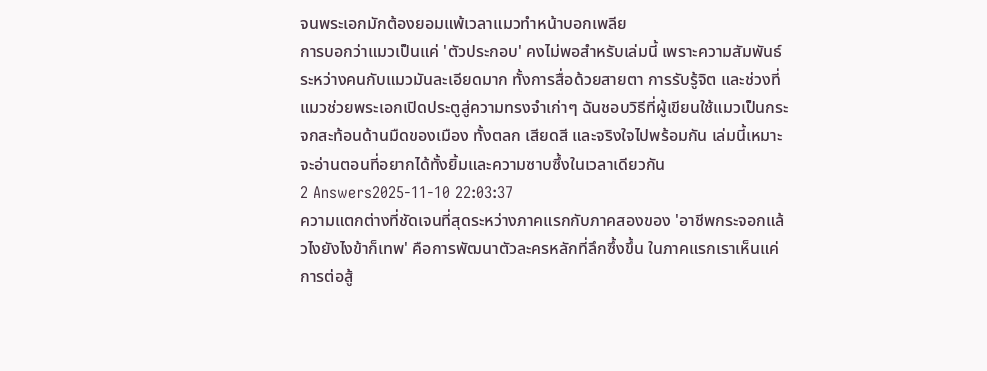จนพระเอกมักต้องยอมแพ้เวลาแมวทำหน้าบอกเพลีย
การบอกว่าแมวเป็นแค่ 'ตัวประกอบ' คงไม่พอสำหรับเล่มนี้ เพราะความสัมพันธ์ระหว่างคนกับแมวมันละเอียดมาก ทั้งการสื่อด้วยสายตา การรับรู้จิต และช่วงที่แมวช่วยพระเอกเปิดประตูสู่ความทรงจำเก่าๆ ฉันชอบวิธีที่ผู้เขียนใช้แมวเป็นกระจกสะท้อนด้านมืดของเมือง ทั้งตลก เสียดสี และจริงใจไปพร้อมกัน เล่มนี้เหมาะจะอ่านตอนที่อยากได้ทั้งยิ้มและความซาบซึ้งในเวลาเดียวกัน
2 Answers2025-11-10 22:03:37
ความแตกต่างที่ชัดเจนที่สุดระหว่างภาคแรกกับภาคสองของ 'อาชีพกระจอกแล้วไงยังไงข้าก็เทพ' คือการพัฒนาตัวละครหลักที่ลึกซึ้งขึ้น ในภาคแรกเราเห็นแค่การต่อสู้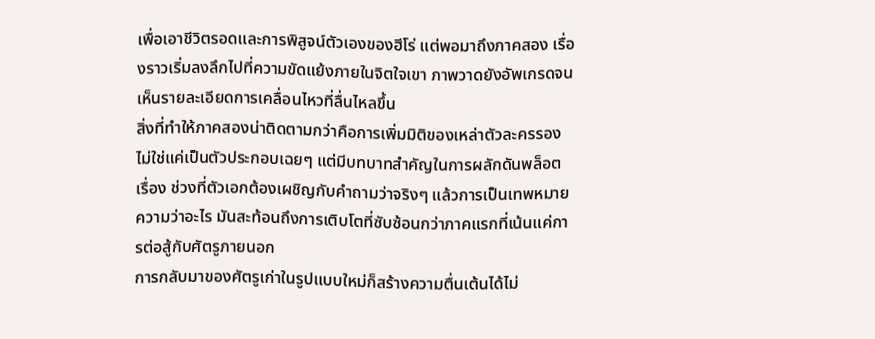เพื่อเอาชีวิตรอดและการพิสูจน์ตัวเองของฮีโร่ แต่พอมาถึงภาคสอง เรื่องราวเริ่มลงลึกไปที่ความขัดแย้งภายในจิตใจเขา ภาพวาดยังอัพเกรดจนเห็นรายละเอียดการเคลื่อนไหวที่ลื่นไหลขึ้น
สิ่งที่ทำให้ภาคสองน่าติดตามกว่าคือการเพิ่มมิติของเหล่าตัวละครรอง ไม่ใช่แค่เป็นตัวประกอบเฉยๆ แต่มีบทบาทสำคัญในการผลักดันพล็อตเรื่อง ช่วงที่ตัวเอกต้องเผชิญกับคำถามว่าจริงๆ แล้วการเป็นเทพหมายความว่าอะไร มันสะท้อนถึงการเติบโตที่ซับซ้อนกว่าภาคแรกที่เน้นแค่การต่อสู้กับศัตรูภายนอก
การกลับมาของศัตรูเก่าในรูปแบบใหม่ก็สร้างความตื่นเต้นได้ไม่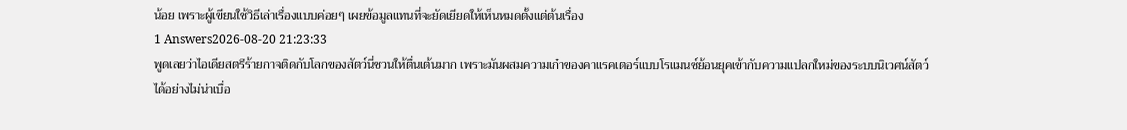น้อย เพราะผู้เขียนใช้วิธีเล่าเรื่องแบบค่อยๆ เผยข้อมูลแทนที่จะยัดเยียดให้เห็นหมดตั้งแต่ต้นเรื่อง
1 Answers2026-08-20 21:23:33
พูดเลยว่าไอเดียสตรีร้ายกาจติดกับโลกของสัตว์นี่ชวนให้ตื่นเต้นมาก เพราะมันผสมความเก๋าของคาแรคเตอร์แบบโรแมนซ์ย้อนยุคเข้ากับความแปลกใหม่ของระบบนิเวศน์สัตว์ได้อย่างไม่น่าเบื่อ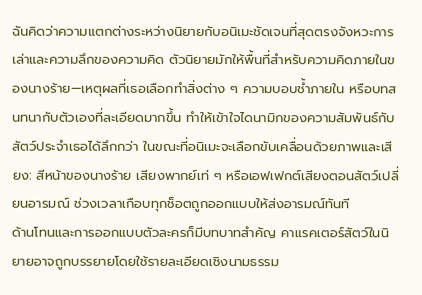ฉันคิดว่าความแตกต่างระหว่างนิยายกับอนิเมะชัดเจนที่สุดตรงจังหวะการเล่าและความลึกของความคิด ตัวนิยายมักให้พื้นที่สำหรับความคิดภายในของนางร้าย—เหตุผลที่เธอเลือกทำสิ่งต่าง ๆ ความบอบช้ำภายใน หรือบทสนทนากับตัวเองที่ละเอียดมากขึ้น ทำให้เข้าใจไดนามิกของความสัมพันธ์กับสัตว์ประจำเธอได้ลึกกว่า ในขณะที่อนิเมะจะเลือกขับเคลื่อนด้วยภาพและเสียง: สีหน้าของนางร้าย เสียงพากย์เท่ ๆ หรือเอฟเฟกต์เสียงตอนสัตว์เปลี่ยนอารมณ์ ช่วงเวลาเกือบทุกช็อตถูกออกแบบให้ส่งอารมณ์ทันที
ด้านโทนและการออกแบบตัวละครก็มีบทบาทสำคัญ คาแรคเตอร์สัตว์ในนิยายอาจถูกบรรยายโดยใช้รายละเอียดเชิงนามธรรม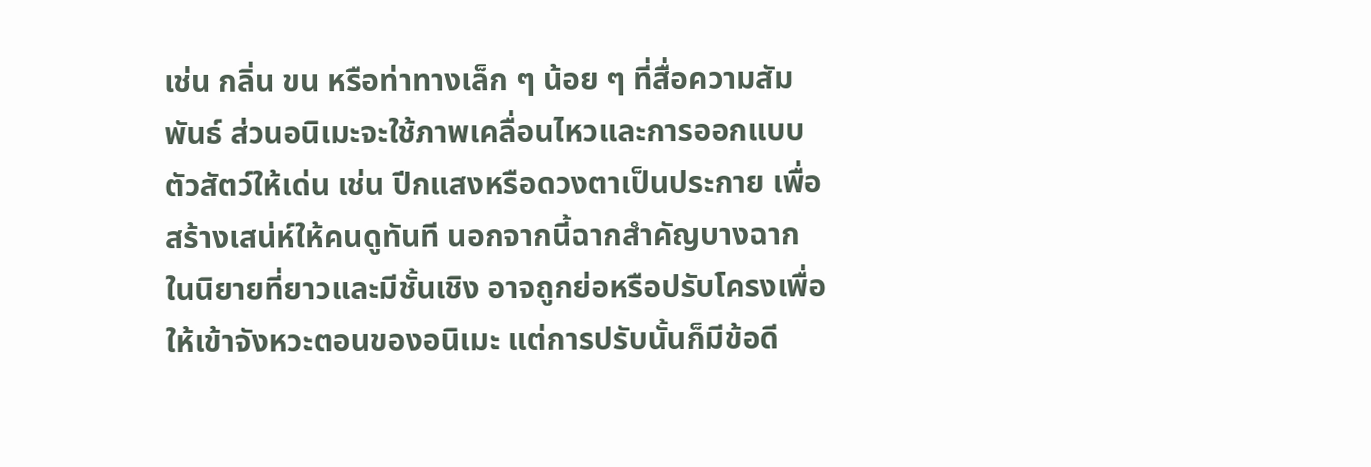เช่น กลิ่น ขน หรือท่าทางเล็ก ๆ น้อย ๆ ที่สื่อความสัมพันธ์ ส่วนอนิเมะจะใช้ภาพเคลื่อนไหวและการออกแบบตัวสัตว์ให้เด่น เช่น ปีกแสงหรือดวงตาเป็นประกาย เพื่อสร้างเสน่ห์ให้คนดูทันที นอกจากนี้ฉากสำคัญบางฉากในนิยายที่ยาวและมีชั้นเชิง อาจถูกย่อหรือปรับโครงเพื่อให้เข้าจังหวะตอนของอนิเมะ แต่การปรับนั้นก็มีข้อดี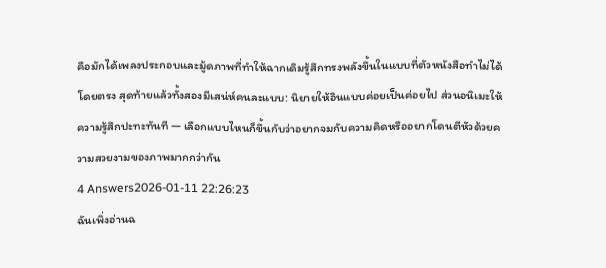คือมักได้เพลงประกอบและมู้ดภาพที่ทำให้ฉากเดิมรู้สึกทรงพลังขึ้นในแบบที่ตัวหนังสือทำไม่ได้โดยตรง สุดท้ายแล้วทั้งสองมีเสน่ห์คนละแบบ: นิยายให้อินแบบค่อยเป็นค่อยไป ส่วนอนิเมะให้ความรู้สึกปะทะทันที — เลือกแบบไหนก็ขึ้นกับว่าอยากจมกับความคิดหรืออยากโดนตีหัวด้วยความสวยงามของภาพมากกว่ากัน
4 Answers2026-01-11 22:26:23
ฉันเพิ่งอ่านฉ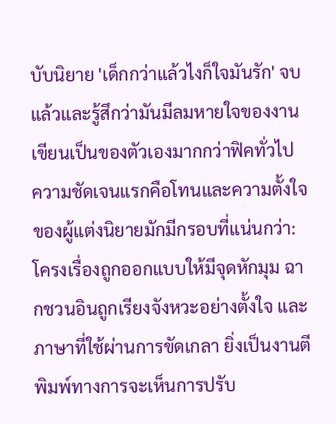บับนิยาย 'เด็กกว่าแล้วไงก็ใจมันรัก' จบแล้วและรู้สึกว่ามันมีลมหายใจของงานเขียนเป็นของตัวเองมากกว่าฟิคทั่วไป
ความชัดเจนแรกคือโทนและความตั้งใจของผู้แต่งนิยายมักมีกรอบที่แน่นกว่า: โครงเรื่องถูกออกแบบให้มีจุดหักมุม ฉากชวนอินถูกเรียงจังหวะอย่างตั้งใจ และภาษาที่ใช้ผ่านการขัดเกลา ยิ่งเป็นงานตีพิมพ์ทางการจะเห็นการปรับ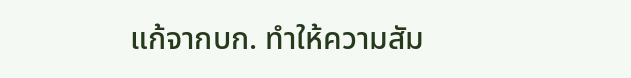แก้จากบก. ทำให้ความสัม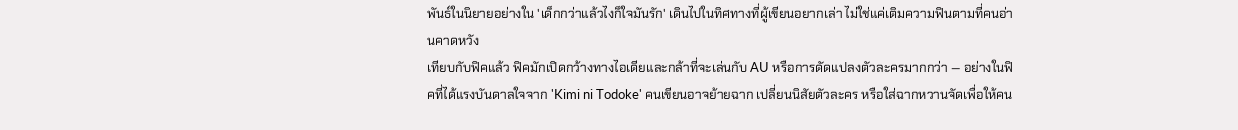พันธ์ในนิยายอย่างใน 'เด็กกว่าแล้วไงก็ใจมันรัก' เดินไปในทิศทางที่ผู้เขียนอยากเล่า ไม่ใช่แค่เติมความฟินตามที่คนอ่านคาดหวัง
เทียบกับฟิคแล้ว ฟิคมักเปิดกว้างทางไอเดียและกล้าที่จะเล่นกับ AU หรือการดัดแปลงตัวละครมากกว่า — อย่างในฟิคที่ได้แรงบันดาลใจจาก 'Kimi ni Todoke' คนเขียนอาจย้ายฉาก เปลี่ยนนิสัยตัวละคร หรือใส่ฉากหวานจัดเพื่อให้คน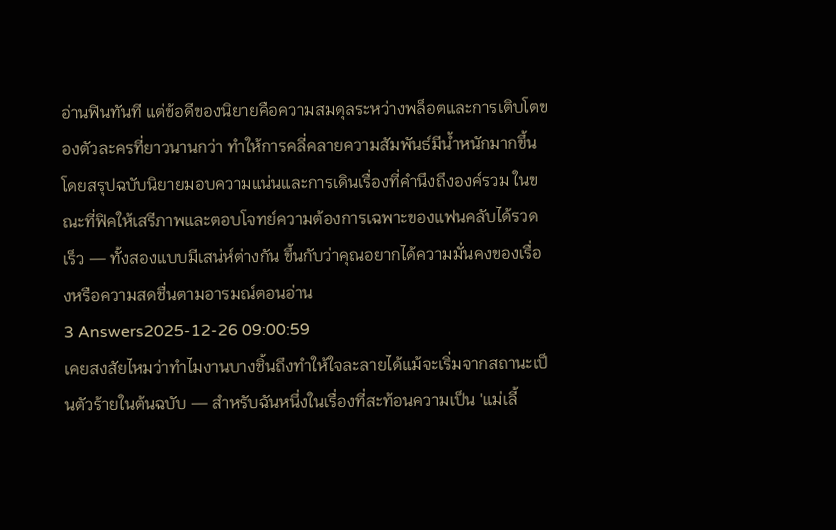อ่านฟินทันที แต่ข้อดีของนิยายคือความสมดุลระหว่างพล็อตและการเติบโตของตัวละครที่ยาวนานกว่า ทำให้การคลี่คลายความสัมพันธ์มีน้ำหนักมากขึ้น
โดยสรุปฉบับนิยายมอบความแน่นและการเดินเรื่องที่คำนึงถึงองค์รวม ในขณะที่ฟิคให้เสรีภาพและตอบโจทย์ความต้องการเฉพาะของแฟนคลับได้รวดเร็ว — ทั้งสองแบบมีเสน่ห์ต่างกัน ขึ้นกับว่าคุณอยากได้ความมั่นคงของเรื่องหรือความสดชื่นตามอารมณ์ตอนอ่าน
3 Answers2025-12-26 09:00:59
เคยสงสัยไหมว่าทำไมงานบางชิ้นถึงทำให้ใจละลายได้แม้จะเริ่มจากสถานะเป็นตัวร้ายในต้นฉบับ — สำหรับฉันหนึ่งในเรื่องที่สะท้อนความเป็น 'แม่เลี้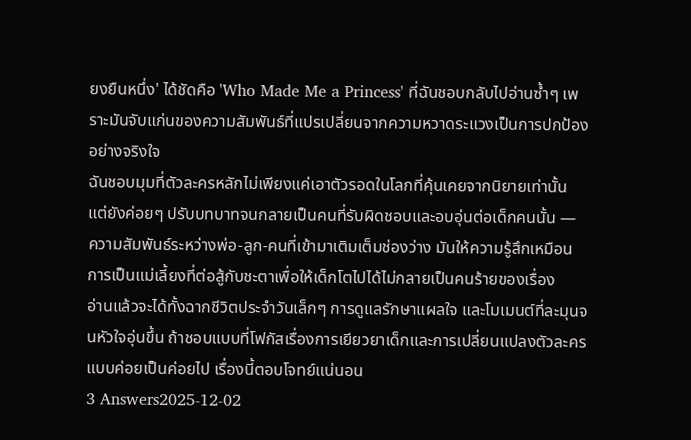ยงยืนหนึ่ง' ได้ชัดคือ 'Who Made Me a Princess' ที่ฉันชอบกลับไปอ่านซ้ำๆ เพราะมันจับแก่นของความสัมพันธ์ที่แปรเปลี่ยนจากความหวาดระแวงเป็นการปกป้องอย่างจริงใจ
ฉันชอบมุมที่ตัวละครหลักไม่เพียงแค่เอาตัวรอดในโลกที่คุ้นเคยจากนิยายเท่านั้น แต่ยังค่อยๆ ปรับบทบาทจนกลายเป็นคนที่รับผิดชอบและอบอุ่นต่อเด็กคนนั้น — ความสัมพันธ์ระหว่างพ่อ-ลูก-คนที่เข้ามาเติมเต็มช่องว่าง มันให้ความรู้สึกเหมือนการเป็นแม่เลี้ยงที่ต่อสู้กับชะตาเพื่อให้เด็กโตไปได้ไม่กลายเป็นคนร้ายของเรื่อง
อ่านแล้วจะได้ทั้งฉากชีวิตประจำวันเล็กๆ การดูแลรักษาแผลใจ และโมเมนต์ที่ละมุนจนหัวใจอุ่นขึ้น ถ้าชอบแบบที่โฟกัสเรื่องการเยียวยาเด็กและการเปลี่ยนแปลงตัวละครแบบค่อยเป็นค่อยไป เรื่องนี้ตอบโจทย์แน่นอน
3 Answers2025-12-02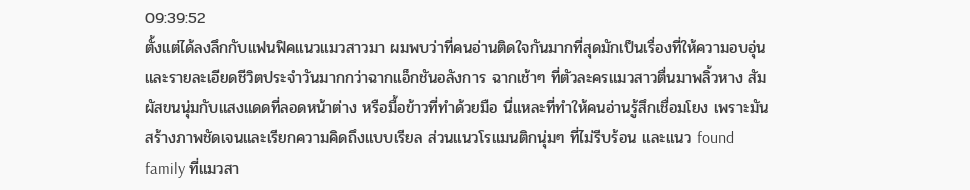09:39:52
ตั้งแต่ได้ลงลึกกับแฟนฟิคแนวแมวสาวมา ผมพบว่าที่คนอ่านติดใจกันมากที่สุดมักเป็นเรื่องที่ให้ความอบอุ่นและรายละเอียดชีวิตประจำวันมากกว่าฉากแอ็กชันอลังการ ฉากเช้าๆ ที่ตัวละครแมวสาวตื่นมาพลิ้วหาง สัมผัสขนนุ่มกับแสงแดดที่ลอดหน้าต่าง หรือมื้อข้าวที่ทำด้วยมือ นี่แหละที่ทำให้คนอ่านรู้สึกเชื่อมโยง เพราะมันสร้างภาพชัดเจนและเรียกความคิดถึงแบบเรียล ส่วนแนวโรแมนติกนุ่มๆ ที่ไม่รีบร้อน และแนว found family ที่แมวสา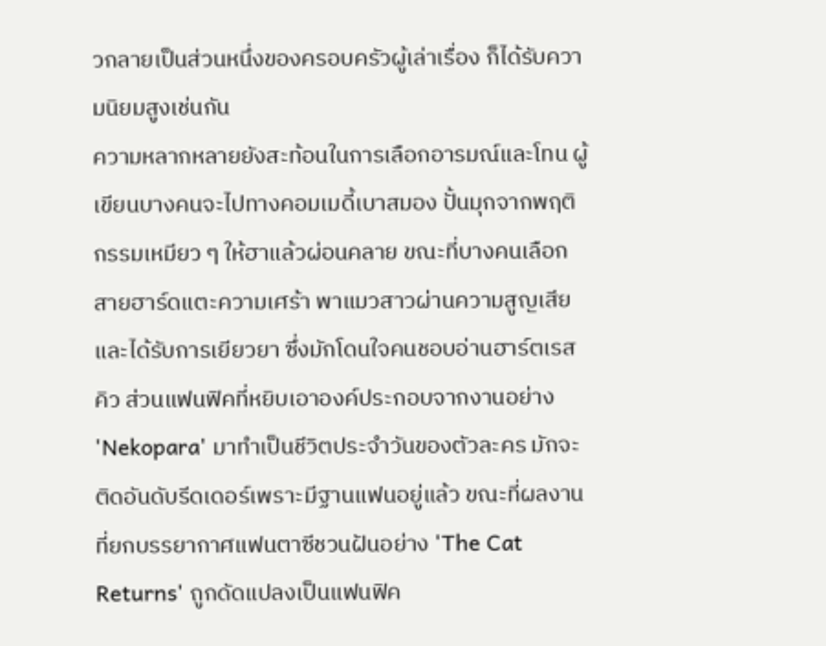วกลายเป็นส่วนหนึ่งของครอบครัวผู้เล่าเรื่อง ก็ได้รับความนิยมสูงเช่นกัน
ความหลากหลายยังสะท้อนในการเลือกอารมณ์และโทน ผู้เขียนบางคนจะไปทางคอมเมดี้เบาสมอง ปั้นมุกจากพฤติกรรมเหมียว ๆ ให้ฮาแล้วผ่อนคลาย ขณะที่บางคนเลือกสายฮาร์ดแตะความเศร้า พาแมวสาวผ่านความสูญเสียและได้รับการเยียวยา ซึ่งมักโดนใจคนชอบอ่านฮาร์ตเรสคิว ส่วนแฟนฟิคที่หยิบเอาองค์ประกอบจากงานอย่าง 'Nekopara' มาทำเป็นชีวิตประจำวันของตัวละคร มักจะติดอันดับรีดเดอร์เพราะมีฐานแฟนอยู่แล้ว ขณะที่ผลงานที่ยกบรรยากาศแฟนตาซีชวนฝันอย่าง 'The Cat Returns' ถูกดัดแปลงเป็นแฟนฟิค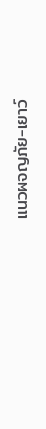แนวผจญภัย-เยาว์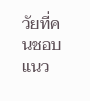วัยที่คนชอบแนว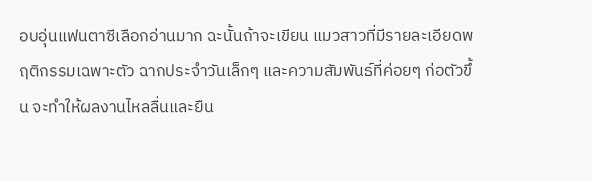อบอุ่นแฟนตาซีเลือกอ่านมาก ฉะนั้นถ้าจะเขียน แมวสาวที่มีรายละเอียดพฤติกรรมเฉพาะตัว ฉากประจำวันเล็กๆ และความสัมพันธ์ที่ค่อยๆ ก่อตัวขึ้น จะทำให้ผลงานไหลลื่นและยืน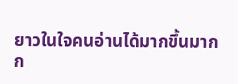ยาวในใจคนอ่านได้มากขึ้นมากก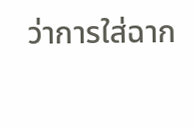ว่าการใส่ฉาก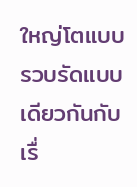ใหญ่โตแบบรวบรัดแบบเดียวกันกับเรื่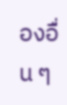องอื่น ๆ